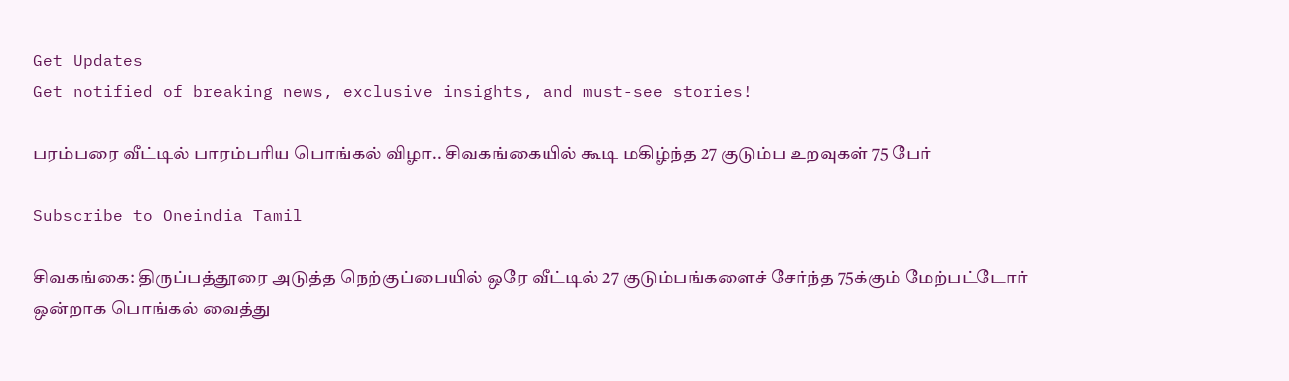Get Updates
Get notified of breaking news, exclusive insights, and must-see stories!

பரம்பரை வீட்டில் பாரம்பரிய பொங்கல் விழா.. சிவகங்கையில் கூடி மகிழ்ந்த 27 குடும்ப உறவுகள் 75 பேர்

Subscribe to Oneindia Tamil

சிவகங்கை: திருப்பத்தூரை அடுத்த நெற்குப்பையில் ஒரே வீட்டில் 27 குடும்பங்களைச் சேர்ந்த 75க்கும் மேற்பட்டோர் ஒன்றாக பொங்கல் வைத்து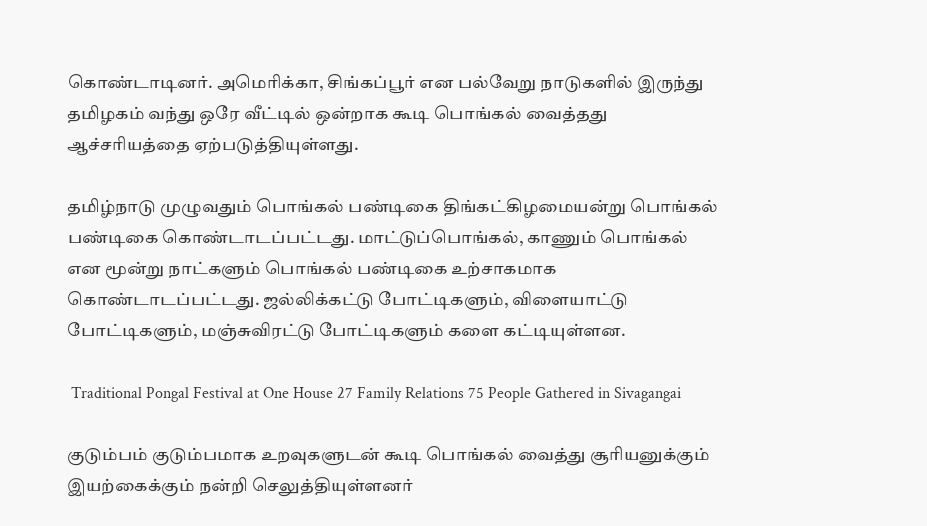கொண்டாடினர். அமெரிக்கா, சிங்கப்பூர் என பல்வேறு நாடுகளில் இருந்து தமிழகம் வந்து ஒரே வீட்டில் ஒன்றாக கூடி பொங்கல் வைத்தது ஆச்சரியத்தை ஏற்படுத்தியுள்ளது.

தமிழ்நாடு முழுவதும் பொங்கல் பண்டிகை திங்கட்கிழமையன்று பொங்கல் பண்டிகை கொண்டாடப்பட்டது. மாட்டுப்பொங்கல், காணும் பொங்கல் என மூன்று நாட்களும் பொங்கல் பண்டிகை உற்சாகமாக கொண்டாடப்பட்டது. ஜல்லிக்கட்டு போட்டிகளும், விளையாட்டு போட்டிகளும், மஞ்சுவிரட்டு போட்டிகளும் களை கட்டியுள்ளன.

 Traditional Pongal Festival at One House 27 Family Relations 75 People Gathered in Sivagangai

குடும்பம் குடும்பமாக உறவுகளுடன் கூடி பொங்கல் வைத்து சூரியனுக்கும் இயற்கைக்கும் நன்றி செலுத்தியுள்ளனர்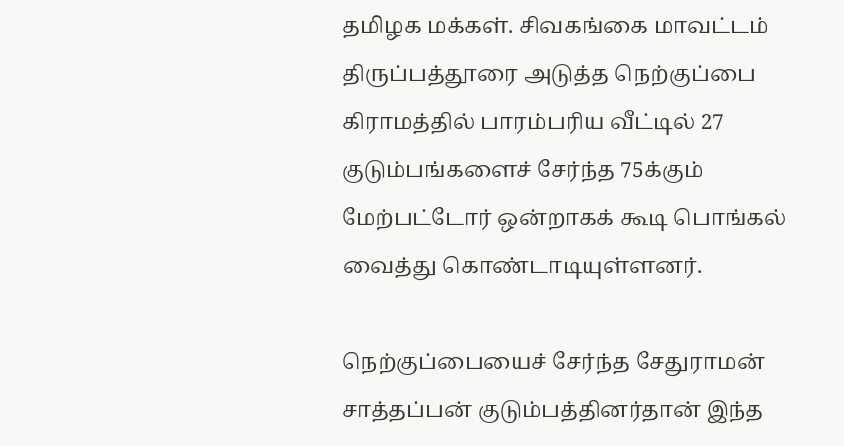தமிழக மக்கள். சிவகங்கை மாவட்டம் திருப்பத்தூரை அடுத்த நெற்குப்பை கிராமத்தில் பாரம்பரிய வீட்டில் 27 குடும்பங்களைச் சேர்ந்த 75க்கும் மேற்பட்டோர் ஒன்றாகக் கூடி பொங்கல் வைத்து கொண்டாடியுள்ளனர்.

நெற்குப்பையைச் சேர்ந்த சேதுராமன் சாத்தப்பன் குடும்பத்தினர்தான் இந்த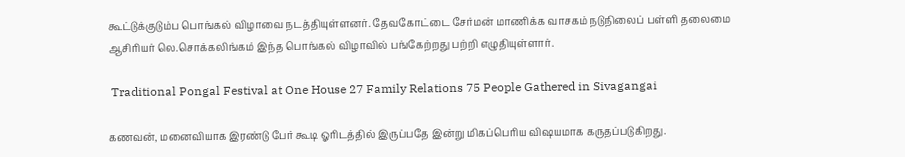கூட்டுக்குடும்ப பொங்கல் விழாவை நடத்தியுள்ளனர். தேவகோட்டை சேர்மன் மாணிக்க வாசகம் நடுநிலைப் பள்ளி தலைமை ஆசிரியர் லெ.சொக்கலிங்கம் இந்த பொங்கல் விழாவில் பங்கேற்றது பற்றி எழுதியுள்ளார்.

 Traditional Pongal Festival at One House 27 Family Relations 75 People Gathered in Sivagangai

கணவன், மனைவியாக இரண்டு பேர் கூடி ஓரிடத்தில் இருப்பதே இன்று மிகப்பெரிய விஷயமாக கருதப்படுகிறது.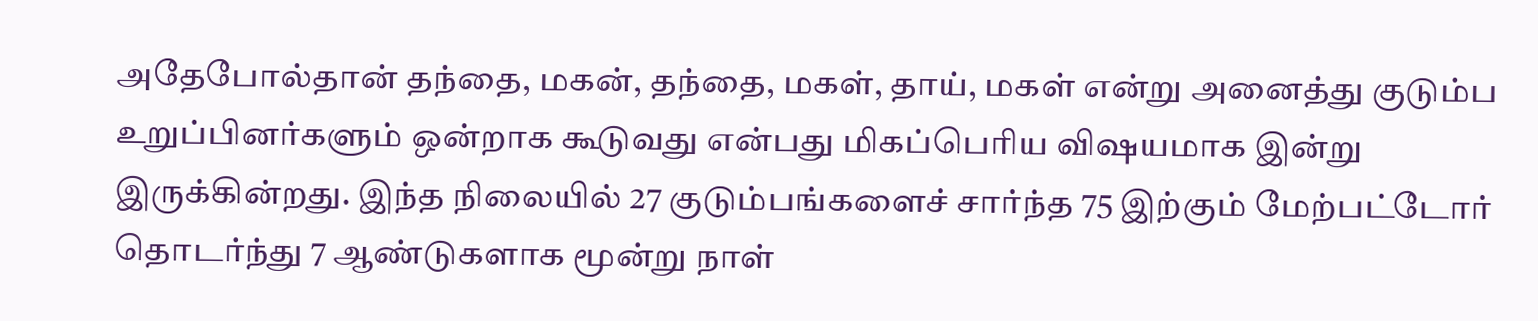அதேபோல்தான் தந்தை, மகன், தந்தை, மகள், தாய், மகள் என்று அனைத்து குடும்ப உறுப்பினர்களும் ஒன்றாக கூடுவது என்பது மிகப்பெரிய விஷயமாக இன்று இருக்கின்றது. இந்த நிலையில் 27 குடும்பங்களைச் சார்ந்த 75 இற்கும் மேற்பட்டோர் தொடர்ந்து 7 ஆண்டுகளாக மூன்று நாள்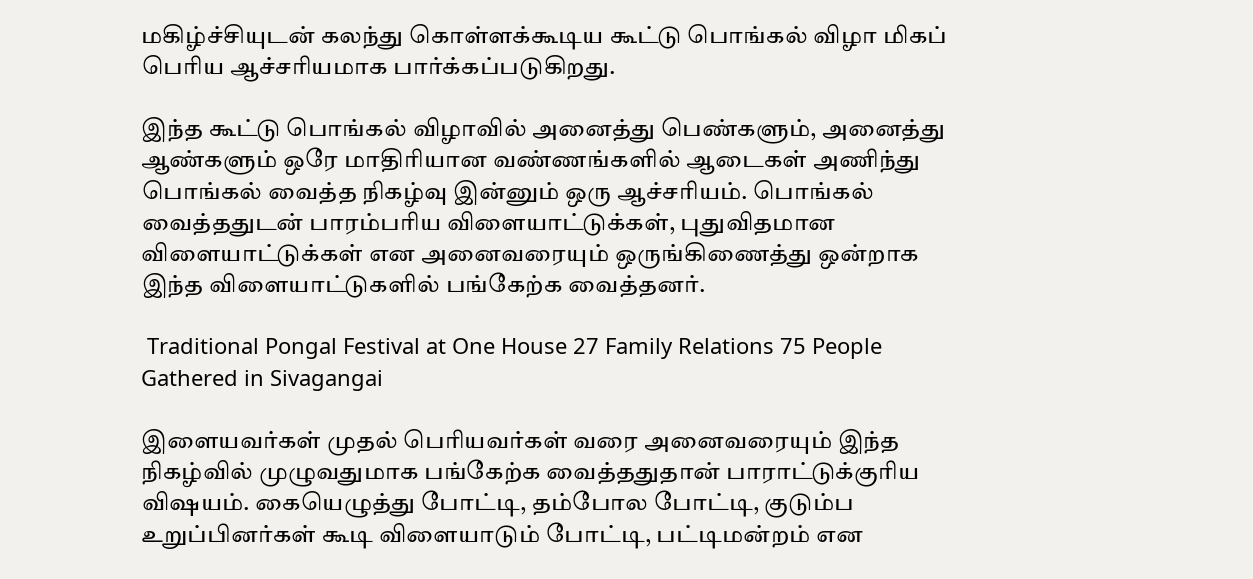மகிழ்ச்சியுடன் கலந்து கொள்ளக்கூடிய கூட்டு பொங்கல் விழா மிகப் பெரிய ஆச்சரியமாக பார்க்கப்படுகிறது.

இந்த கூட்டு பொங்கல் விழாவில் அனைத்து பெண்களும், அனைத்து ஆண்களும் ஒரே மாதிரியான வண்ணங்களில் ஆடைகள் அணிந்து பொங்கல் வைத்த நிகழ்வு இன்னும் ஒரு ஆச்சரியம். பொங்கல் வைத்ததுடன் பாரம்பரிய விளையாட்டுக்கள், புதுவிதமான விளையாட்டுக்கள் என அனைவரையும் ஒருங்கிணைத்து ஒன்றாக இந்த விளையாட்டுகளில் பங்கேற்க வைத்தனர்.

 Traditional Pongal Festival at One House 27 Family Relations 75 People Gathered in Sivagangai

இளையவர்கள் முதல் பெரியவர்கள் வரை அனைவரையும் இந்த நிகழ்வில் முழுவதுமாக பங்கேற்க வைத்ததுதான் பாராட்டுக்குரிய விஷயம். கையெழுத்து போட்டி, தம்போல போட்டி, குடும்ப உறுப்பினர்கள் கூடி விளையாடும் போட்டி, பட்டிமன்றம் என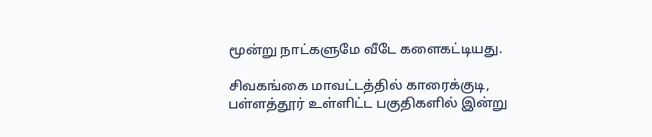மூன்று நாட்களுமே வீடே களைகட்டியது.

சிவகங்கை மாவட்டத்தில் காரைக்குடி, பள்ளத்தூர் உள்ளிட்ட பகுதிகளில் இன்று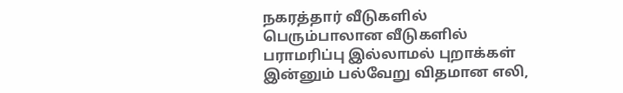நகரத்தார் வீடுகளில் பெரும்பாலான வீடுகளில் பராமரிப்பு இல்லாமல் புறாக்கள் இன்னும் பல்வேறு விதமான எலி,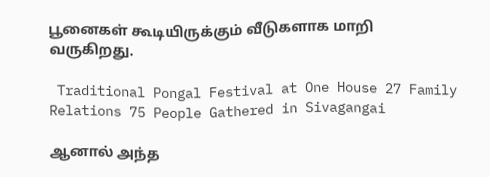பூனைகள் கூடியிருக்கும் வீடுகளாக மாறி வருகிறது.

 Traditional Pongal Festival at One House 27 Family Relations 75 People Gathered in Sivagangai

ஆனால் அந்த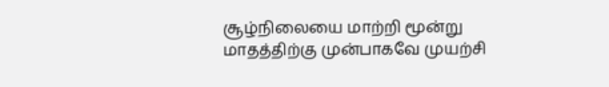சூழ்நிலையை மாற்றி மூன்று மாதத்திற்கு முன்பாகவே முயற்சி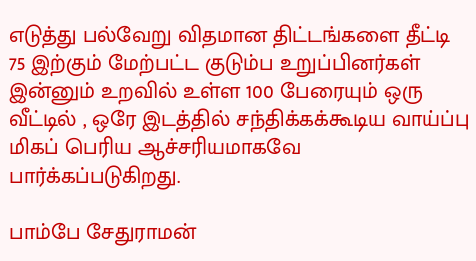எடுத்து பல்வேறு விதமான திட்டங்களை தீட்டி 75 இற்கும் மேற்பட்ட குடும்ப உறுப்பினர்கள் இன்னும் உறவில் உள்ள 100 பேரையும் ஒரு வீட்டில் , ஒரே இடத்தில் சந்திக்கக்கூடிய வாய்ப்பு மிகப் பெரிய ஆச்சரியமாகவே பார்க்கப்படுகிறது.

பாம்பே சேதுராமன்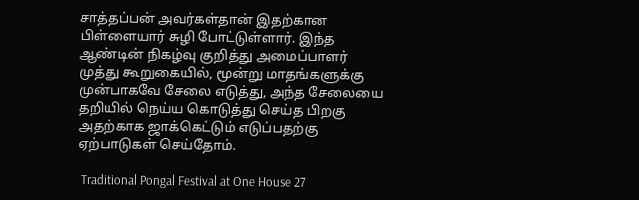சாத்தப்பன் அவர்கள்தான் இதற்கான பிள்ளையார் சுழி போட்டுள்ளார். இந்த ஆண்டின் நிகழ்வு குறித்து அமைப்பாளர் முத்து கூறுகையில், மூன்று மாதங்களுக்கு முன்பாகவே சேலை எடுத்து, அந்த சேலையை தறியில் நெய்ய கொடுத்து செய்த பிறகு அதற்காக ஜாக்கெட்டும் எடுப்பதற்கு ஏற்பாடுகள் செய்தோம்.

 Traditional Pongal Festival at One House 27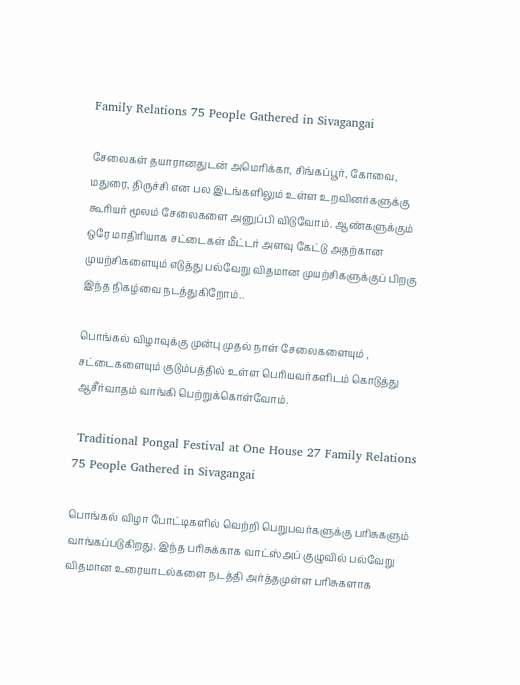Family Relations 75 People Gathered in Sivagangai

சேலைகள் தயாரானதுடன் அமெரிக்கா, சிங்கப்பூர், கோவை, மதுரை, திருச்சி என பல இடங்களிலும் உள்ள உறவினர்களுக்கு கூரியர் மூலம் சேலைகளை அனுப்பி விடுவோம். ஆண்களுக்கும் ஒரே மாதிரியாக சட்டைகள் மீட்டர் அளவு கேட்டு அதற்கான முயற்சிகளையும் எடுத்து பல்வேறு விதமான முயற்சிகளுக்குப் பிறகு இந்த நிகழ்வை நடத்துகிறோம்..

பொங்கல் விழாவுக்கு முன்பு முதல் நாள் சேலைகளையும் , சட்டைகளையும் குடும்பத்தில் உள்ள பெரியவர்களிடம் கொடுத்து ஆசீர்வாதம் வாங்கி பெற்றுக்கொள்வோம்.

 Traditional Pongal Festival at One House 27 Family Relations 75 People Gathered in Sivagangai

பொங்கல் விழா போட்டிகளில் வெற்றி பெறுபவர்களுக்கு பரிசுகளும் வாங்கப்படுகிறது. இந்த பரிசுக்காக வாட்ஸ்அப் குழுவில் பல்வேறு விதமான உரையாடல்களை நடத்தி அர்த்தமுள்ள பரிசுகளாக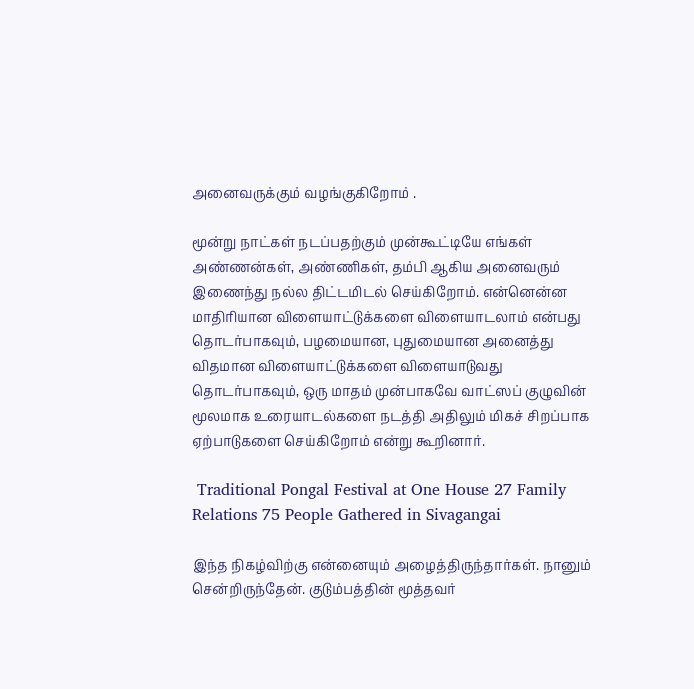அனைவருக்கும் வழங்குகிறோம் .

மூன்று நாட்கள் நடப்பதற்கும் முன்கூட்டியே எங்கள் அண்ணன்கள், அண்ணிகள், தம்பி ஆகிய அனைவரும் இணைந்து நல்ல திட்டமிடல் செய்கிறோம். என்னென்ன மாதிரியான விளையாட்டுக்களை விளையாடலாம் என்பது தொடர்பாகவும், பழமையான, புதுமையான அனைத்து விதமான விளையாட்டுக்களை விளையாடுவது தொடர்பாகவும், ஒரு மாதம் முன்பாகவே வாட்ஸப் குழுவின் மூலமாக உரையாடல்களை நடத்தி அதிலும் மிகச் சிறப்பாக ஏற்பாடுகளை செய்கிறோம் என்று கூறினார்.

 Traditional Pongal Festival at One House 27 Family Relations 75 People Gathered in Sivagangai

இந்த நிகழ்விற்கு என்னையும் அழைத்திருந்தார்கள். நானும் சென்றிருந்தேன். குடும்பத்தின் மூத்தவர்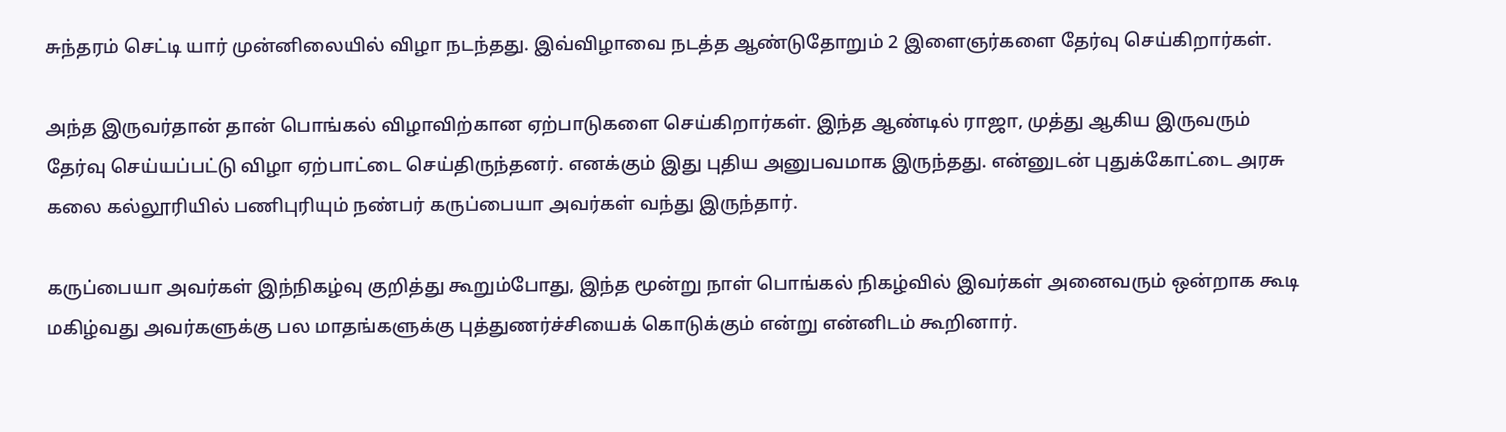சுந்தரம் செட்டி யார் முன்னிலையில் விழா நடந்தது. இவ்விழாவை நடத்த ஆண்டுதோறும் 2 இளைஞர்களை தேர்வு செய்கிறார்கள்.

அந்த இருவர்தான் தான் பொங்கல் விழாவிற்கான ஏற்பாடுகளை செய்கிறார்கள். இந்த ஆண்டில் ராஜா, முத்து ஆகிய இருவரும் தேர்வு செய்யப்பட்டு விழா ஏற்பாட்டை செய்திருந்தனர். எனக்கும் இது புதிய அனுபவமாக இருந்தது. என்னுடன் புதுக்கோட்டை அரசு கலை கல்லூரியில் பணிபுரியும் நண்பர் கருப்பையா அவர்கள் வந்து இருந்தார்.

கருப்பையா அவர்கள் இந்நிகழ்வு குறித்து கூறும்போது, இந்த மூன்று நாள் பொங்கல் நிகழ்வில் இவர்கள் அனைவரும் ஒன்றாக கூடி மகிழ்வது அவர்களுக்கு பல மாதங்களுக்கு புத்துணர்ச்சியைக் கொடுக்கும் என்று என்னிடம் கூறினார்.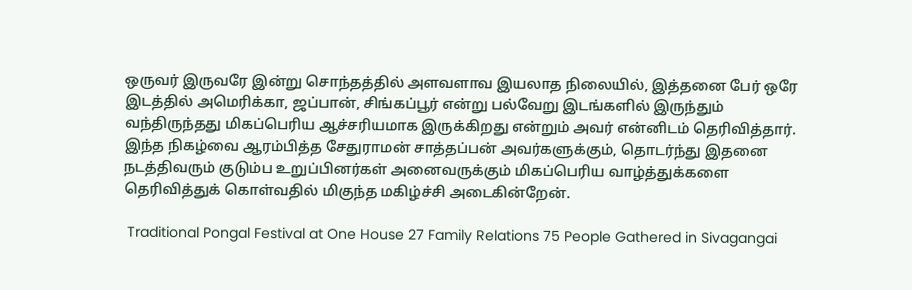ஒருவர் இருவரே இன்று சொந்தத்தில் அளவளாவ இயலாத நிலையில், இத்தனை பேர் ஒரே இடத்தில் அமெரிக்கா, ஜப்பான், சிங்கப்பூர் என்று பல்வேறு இடங்களில் இருந்தும் வந்திருந்தது மிகப்பெரிய ஆச்சரியமாக இருக்கிறது என்றும் அவர் என்னிடம் தெரிவித்தார். இந்த நிகழ்வை ஆரம்பித்த சேதுராமன் சாத்தப்பன் அவர்களுக்கும், தொடர்ந்து இதனை நடத்திவரும் குடும்ப உறுப்பினர்கள் அனைவருக்கும் மிகப்பெரிய வாழ்த்துக்களை தெரிவித்துக் கொள்வதில் மிகுந்த மகிழ்ச்சி அடைகின்றேன்.

 Traditional Pongal Festival at One House 27 Family Relations 75 People Gathered in Sivagangai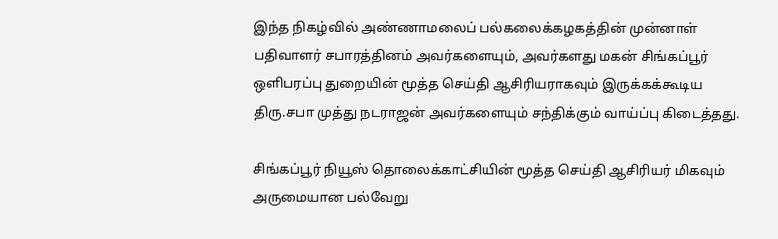இந்த நிகழ்வில் அண்ணாமலைப் பல்கலைக்கழகத்தின் முன்னாள் பதிவாளர் சபாரத்தினம் அவர்களையும், அவர்களது மகன் சிங்கப்பூர் ஒளிபரப்பு துறையின் மூத்த செய்தி ஆசிரியராகவும் இருக்கக்கூடிய திரு.சபா முத்து நடராஜன் அவர்களையும் சந்திக்கும் வாய்ப்பு கிடைத்தது.

சிங்கப்பூர் நியூஸ் தொலைக்காட்சியின் மூத்த செய்தி ஆசிரியர் மிகவும் அருமையான பல்வேறு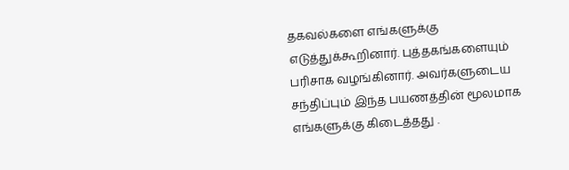தகவல்களை எங்களுக்கு எடுத்துக்கூறினார். புத்தகங்களையும் பரிசாக வழங்கினார். அவர்களுடைய சந்திப்பும் இந்த பயணத்தின் மூலமாக எங்களுக்கு கிடைத்தது .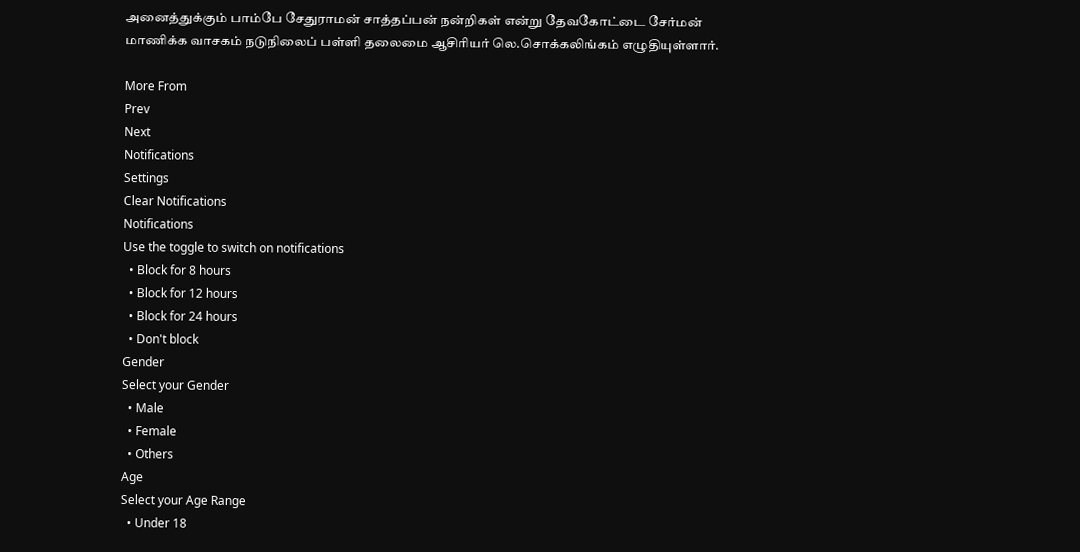அனைத்துக்கும் பாம்பே சேதுராமன் சாத்தப்பன் நன்றிகள் என்று தேவகோட்டை சேர்மன் மாணிக்க வாசகம் நடுநிலைப் பள்ளி தலைமை ஆசிரியர் லெ.சொக்கலிங்கம் எழுதியுள்ளார்.

More From
Prev
Next
Notifications
Settings
Clear Notifications
Notifications
Use the toggle to switch on notifications
  • Block for 8 hours
  • Block for 12 hours
  • Block for 24 hours
  • Don't block
Gender
Select your Gender
  • Male
  • Female
  • Others
Age
Select your Age Range
  • Under 18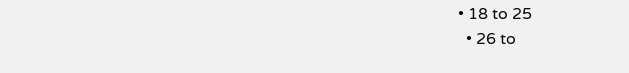• 18 to 25
  • 26 to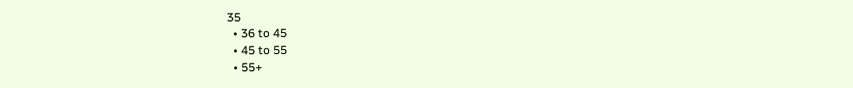35
  • 36 to 45
  • 45 to 55
  • 55+